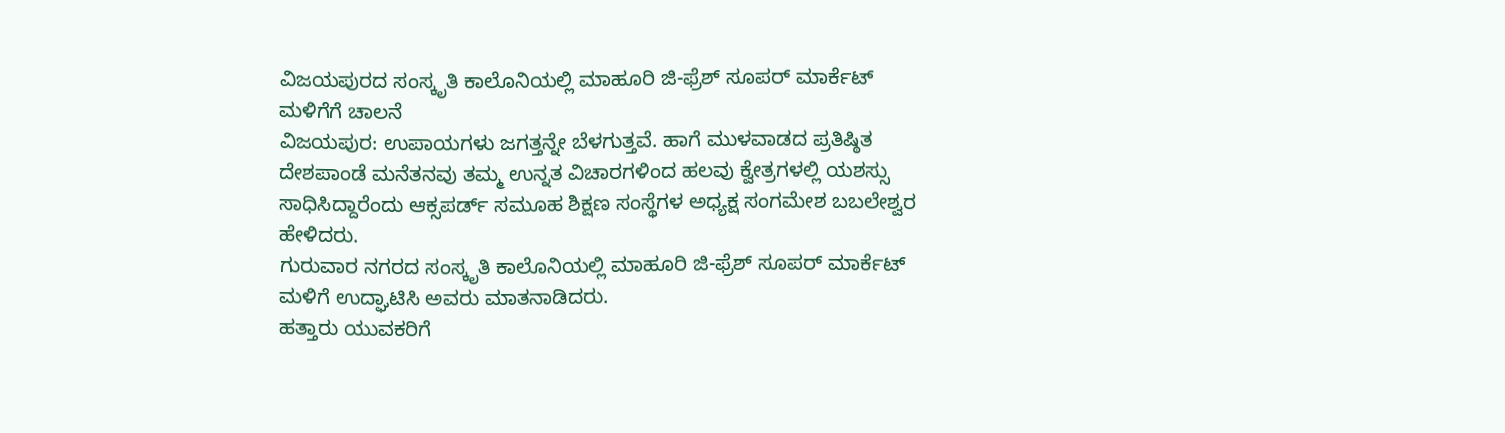ವಿಜಯಪುರದ ಸಂಸ್ಕೃತಿ ಕಾಲೊನಿಯಲ್ಲಿ ಮಾಹೂರಿ ಜಿ-ಫ್ರೆಶ್ ಸೂಪರ್ ಮಾರ್ಕೆಟ್ ಮಳಿಗೆಗೆ ಚಾಲನೆ
ವಿಜಯಪುರ: ಉಪಾಯಗಳು ಜಗತ್ತನ್ನೇ ಬೆಳಗುತ್ತವೆ. ಹಾಗೆ ಮುಳವಾಡದ ಪ್ರತಿಷ್ಠಿತ ದೇಶಪಾಂಡೆ ಮನೆತನವು ತಮ್ಮ ಉನ್ನತ ವಿಚಾರಗಳಿಂದ ಹಲವು ಕ್ವೇತ್ರಗಳಲ್ಲಿ ಯಶಸ್ಸು ಸಾಧಿಸಿದ್ದಾರೆಂದು ಆಕ್ಸಪರ್ಡ್ ಸಮೂಹ ಶಿಕ್ಷಣ ಸಂಸ್ಥೆಗಳ ಅಧ್ಯಕ್ಷ ಸಂಗಮೇಶ ಬಬಲೇಶ್ವರ ಹೇಳಿದರು.
ಗುರುವಾರ ನಗರದ ಸಂಸ್ಕೃತಿ ಕಾಲೊನಿಯಲ್ಲಿ ಮಾಹೂರಿ ಜಿ-ಫ್ರೆಶ್ ಸೂಪರ್ ಮಾರ್ಕೆಟ್ ಮಳಿಗೆ ಉದ್ಘಾಟಿಸಿ ಅವರು ಮಾತನಾಡಿದರು.
ಹತ್ತಾರು ಯುವಕರಿಗೆ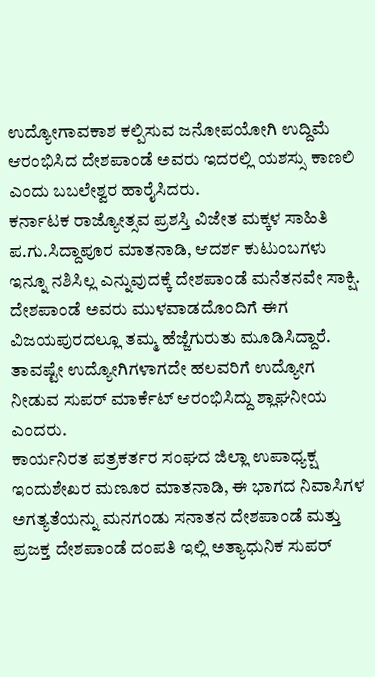ಉದ್ಯೋಗಾವಕಾಶ ಕಲ್ಪಿಸುವ ಜನೋಪಯೋಗಿ ಉದ್ದಿಮೆ ಆರಂಭಿಸಿದ ದೇಶಪಾಂಡೆ ಅವರು ಇದರಲ್ಲಿ ಯಶಸ್ಸು ಕಾಣಲಿ ಎಂದು ಬಬಲೇಶ್ವರ ಹಾರೈಸಿದರು.
ಕರ್ನಾಟಕ ರಾಜ್ಯೋತ್ಸವ ಪ್ರಶಸ್ತಿ ವಿಜೇತ ಮಕ್ಕಳ ಸಾಹಿತಿ ಪ.ಗು.ಸಿದ್ದಾಪೂರ ಮಾತನಾಡಿ, ಆದರ್ಶ ಕುಟುಂಬಗಳು ಇನ್ನೂ ನಶಿಸಿಲ್ಲ ಎನ್ನುವುದಕ್ಕೆ ದೇಶಪಾಂಡೆ ಮನೆತನವೇ ಸಾಕ್ಷಿ. ದೇಶಪಾಂಡೆ ಅವರು ಮುಳವಾಡದೊಂದಿಗೆ ಈಗ ವಿಜಯಪುರದಲ್ಲೂ ತಮ್ಮ ಹೆಜ್ಜೆಗುರುತು ಮೂಡಿಸಿದ್ದಾರೆ. ತಾವಷ್ಟೇ ಉದ್ಯೋಗಿಗಳಾಗದೇ ಹಲವರಿಗೆ ಉದ್ಯೋಗ ನೀಡುವ ಸುಪರ್ ಮಾರ್ಕೆಟ್ ಆರಂಭಿಸಿದ್ದು ಶ್ಲಾಘನೀಯ ಎಂದರು.
ಕಾರ್ಯನಿರತ ಪತ್ರಕರ್ತರ ಸಂಘದ ಜಿಲ್ಲಾ ಉಪಾಧ್ಯಕ್ಷ ಇಂದುಶೇಖರ ಮಣೂರ ಮಾತನಾಡಿ, ಈ ಭಾಗದ ನಿವಾಸಿಗಳ ಅಗತ್ಯತೆಯನ್ನು ಮನಗಂಡು ಸನಾತನ ದೇಶಪಾಂಡೆ ಮತ್ತು ಪ್ರಜಕ್ತ ದೇಶಪಾಂಡೆ ದಂಪತಿ ಇಲ್ಲಿ ಅತ್ಯಾಧುನಿಕ ಸುಪರ್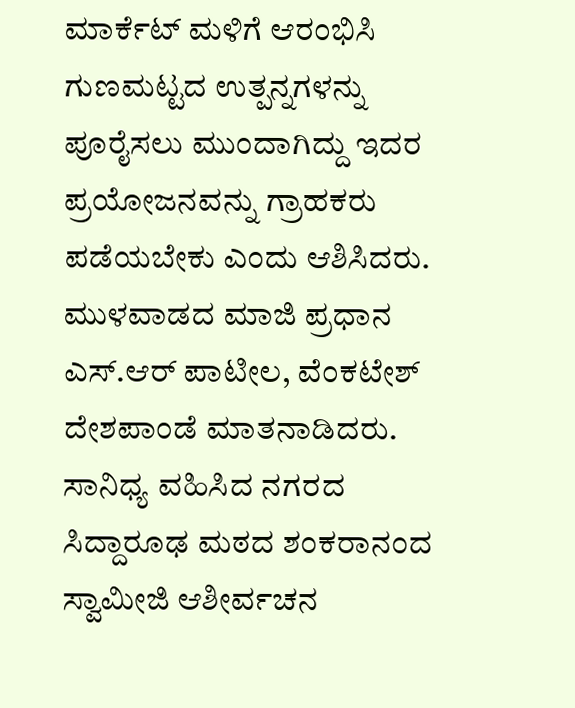ಮಾರ್ಕೆಟ್ ಮಳಿಗೆ ಆರಂಭಿಸಿ ಗುಣಮಟ್ಟದ ಉತ್ಪನ್ನಗಳನ್ನು ಪೂರೈಸಲು ಮುಂದಾಗಿದ್ದು ಇದರ ಪ್ರಯೋಜನವನ್ನು ಗ್ರಾಹಕರು ಪಡೆಯಬೇಕು ಎಂದು ಆಶಿಸಿದರು.
ಮುಳವಾಡದ ಮಾಜಿ ಪ್ರಧಾನ ಎಸ್.ಆರ್ ಪಾಟೀಲ, ವೆಂಕಟೇಶ್ ದೇಶಪಾಂಡೆ ಮಾತನಾಡಿದರು.
ಸಾನಿಧ್ಯ ವಹಿಸಿದ ನಗರದ ಸಿದ್ದಾರೂಢ ಮಠದ ಶಂಕರಾನಂದ ಸ್ವಾಮೀಜಿ ಆಶೀರ್ವಚನ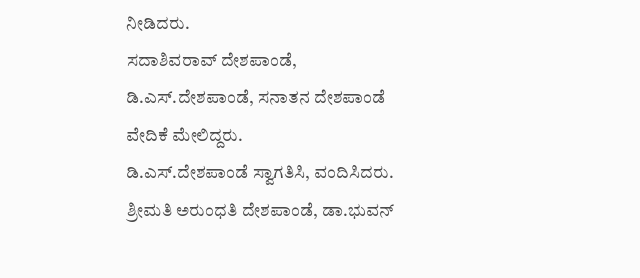ನೀಡಿದರು.
ಸದಾಶಿವರಾವ್ ದೇಶಪಾಂಡೆ, ಡಿ.ಎಸ್.ದೇಶಪಾಂಡೆ, ಸನಾತನ ದೇಶಪಾಂಡೆ ವೇದಿಕೆ ಮೇಲಿದ್ದರು.
ಡಿ.ಎಸ್.ದೇಶಪಾಂಡೆ ಸ್ವಾಗತಿಸಿ, ವಂದಿಸಿದರು.
ಶ್ರೀಮತಿ ಅರುಂಧತಿ ದೇಶಪಾಂಡೆ, ಡಾ.ಭುವನ್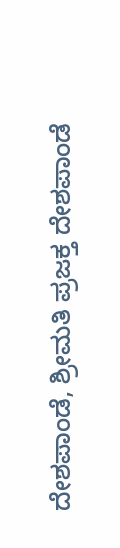ದೇಶಪಾಂಡೆ, ಶ್ರೀಮತಿ ಪ್ರಜಕ್ತ ದೇಶಪಾಂಡೆ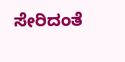ಸೇರಿದಂತೆ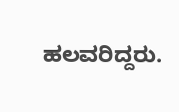ಹಲವರಿದ್ದರು.